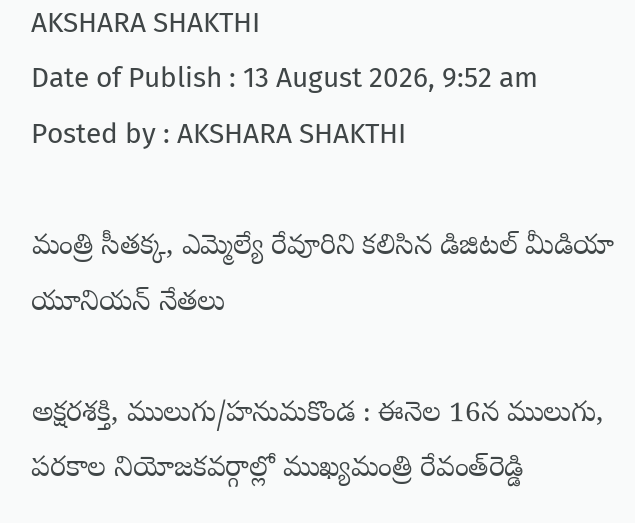AKSHARA SHAKTHI
Date of Publish : 13 August 2026, 9:52 am Posted by : AKSHARA SHAKTHI

మంత్రి సీతక్క, ఎమ్మెల్యే రేవూరిని కలిసిన డిజిటల్ మీడియా యూనియన్ నేతలు

అక్షరశక్తి, ములుగు/హనుమకొండ : ఈనెల 16న ములుగు, పరకాల నియోజకవర్గాల్లో ముఖ్యమంత్రి రేవంత్‌రెడ్డి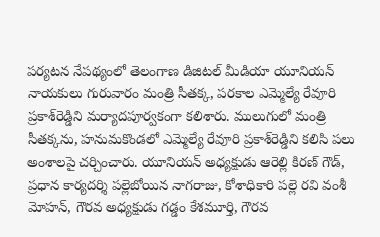పర్యటన నేపథ్యంలో తెలంగాణ డిజిటల్ మీడియా యూనియన్ నాయకులు గురువారం మంత్రి సీతక్క, పరకాల ఎమ్మెల్యే రేవూరి ప్రకాశ్‌రెడ్డిని మర్యాదపూర్వకంగా కలిశారు. ములుగులో మంత్రి సీతక్కను, హనుమకొండలో ఎమ్మెల్యే రేవూరి ప్రకాశ్‌రెడ్డిని కలిసి పలు అంశాలపై చర్చించారు. యూనియన్ అధ్యక్షుడు ఆరెల్లి కిరణ్ గౌడ్, ప్రధాన కార్యదర్శి పల్లెబోయిన నాగరాజు, కోశాధికారి పల్లె రవి వంశీ మోహన్, గౌరవ అధ్యక్షుడు గడ్డం కేశమూర్తి, గౌరవ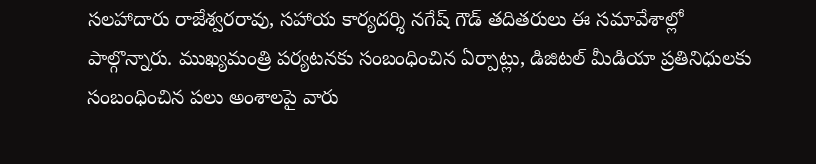సలహాదారు రాజేశ్వరరావు, సహాయ కార్యదర్శి నగేష్ గౌడ్ తదితరులు ఈ సమావేశాల్లో పాల్గొన్నారు. ముఖ్యమంత్రి పర్యటనకు సంబంధించిన ఏర్పాట్లు, డిజిటల్ మీడియా ప్రతినిధులకు సంబంధించిన పలు అంశాలపై వారు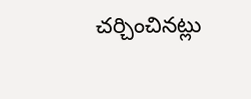చర్చించినట్లు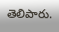తెలిపారు.